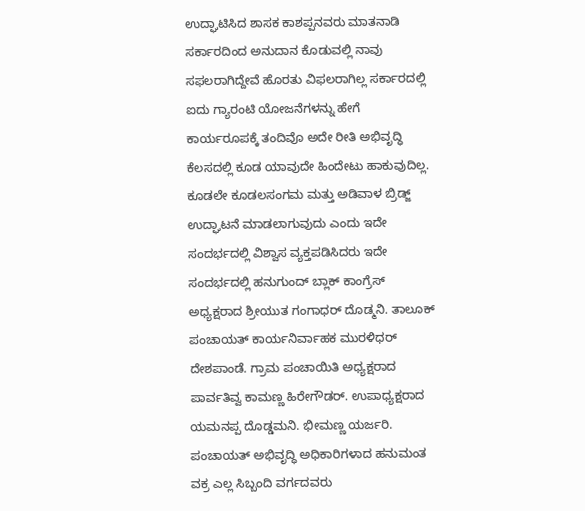ಉದ್ಘಾಟಿಸಿದ ಶಾಸಕ ಕಾಶಪ್ಪನವರು ಮಾತನಾಡಿ ಸರ್ಕಾರದಿಂದ ಅನುದಾನ ಕೊಡುವಲ್ಲಿ ನಾವು ಸಫಲರಾಗಿದ್ದೇವೆ ಹೊರತು ವಿಫಲರಾಗಿಲ್ಲ ಸರ್ಕಾರದಲ್ಲಿ ಐದು ಗ್ಯಾರಂಟಿ ಯೋಜನೆಗಳನ್ನು ಹೇಗೆ ಕಾರ್ಯರೂಪಕ್ಕೆ ತಂದಿವೊ ಅದೇ ರೀತಿ ಅಭಿವೃದ್ಧಿ ಕೆಲಸದಲ್ಲಿ ಕೂಡ ಯಾವುದೇ ಹಿಂದೇಟು ಹಾಕುವುದಿಲ್ಲ.
ಕೂಡಲೇ ಕೂಡಲಸಂಗಮ ಮತ್ತು ಅಡಿವಾಳ ಬ್ರಿಡ್ಜ್ ಉದ್ಘಾಟನೆ ಮಾಡಲಾಗುವುದು ಎಂದು ಇದೇ ಸಂದರ್ಭದಲ್ಲಿ ವಿಶ್ವಾಸ ವ್ಯಕ್ತಪಡಿಸಿದರು ಇದೇ ಸಂದರ್ಭದಲ್ಲಿ ಹನುಗುಂದ್ ಬ್ಲಾಕ್ ಕಾಂಗ್ರೆಸ್ ಅಧ್ಯಕ್ಷರಾದ ಶ್ರೀಯುತ ಗಂಗಾಧರ್ ದೊಡ್ಮನಿ. ತಾಲೂಕ್ ಪಂಚಾಯತ್ ಕಾರ್ಯನಿರ್ವಾಹಕ ಮುರಳಿಧರ್ ದೇಶಪಾಂಡೆ. ಗ್ರಾಮ ಪಂಚಾಯಿತಿ ಅಧ್ಯಕ್ಷರಾದ ಪಾರ್ವತಿವ್ವ ಕಾಮಣ್ಣ ಹಿರೇಗೌಡರ್. ಉಪಾಧ್ಯಕ್ಷರಾದ ಯಮನಪ್ಪ ದೊಡ್ಡಮನಿ. ಭೀಮಣ್ಣ ಯರ್ಜರಿ. ಪಂಚಾಯತ್ ಅಭಿವೃದ್ಧಿ ಅಧಿಕಾರಿಗಳಾದ ಹನುಮಂತ ವಕ್ರ ಎಲ್ಲ ಸಿಬ್ಬಂದಿ ವರ್ಗದವರು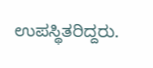ಉಪಸ್ಥಿತರಿದ್ದರು.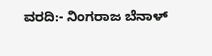ವರದಿ:- ನಿಂಗರಾಜ ಬೆನಾಳ್